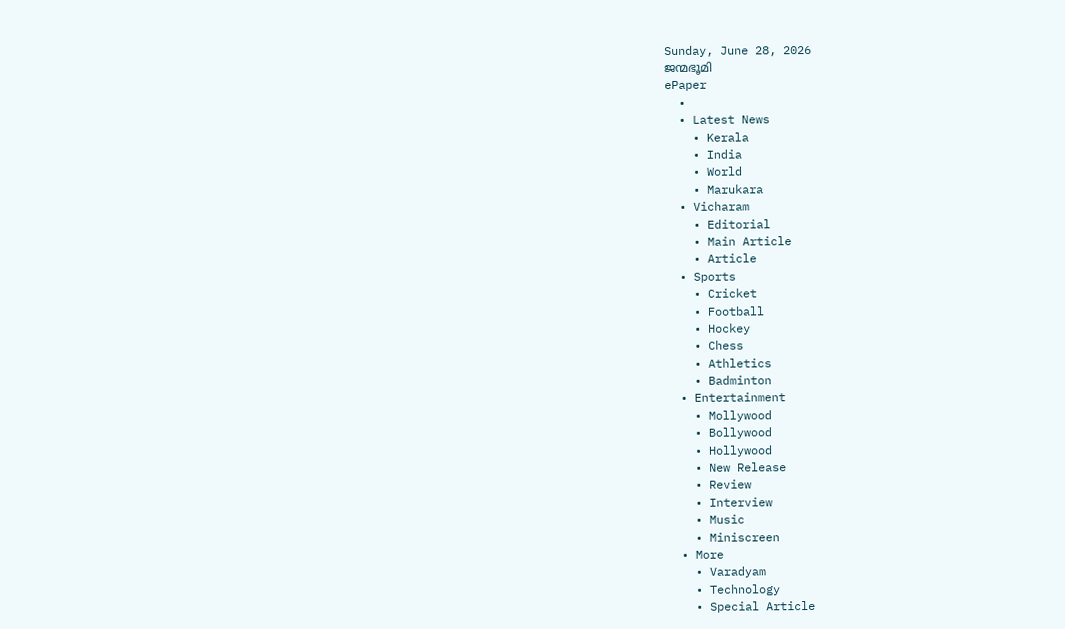Sunday, June 28, 2026
ജന്മഭൂമി
ePaper
  •
  • Latest News
    • Kerala
    • India
    • World
    • Marukara
  • Vicharam
    • Editorial
    • Main Article
    • Article
  • Sports
    • Cricket
    • Football
    • Hockey
    • Chess
    • Athletics
    • Badminton
  • Entertainment
    • Mollywood
    • Bollywood
    • Hollywood
    • New Release
    • Review
    • Interview
    • Music
    • Miniscreen
  • More
    • Varadyam
    • Technology
    • Special Article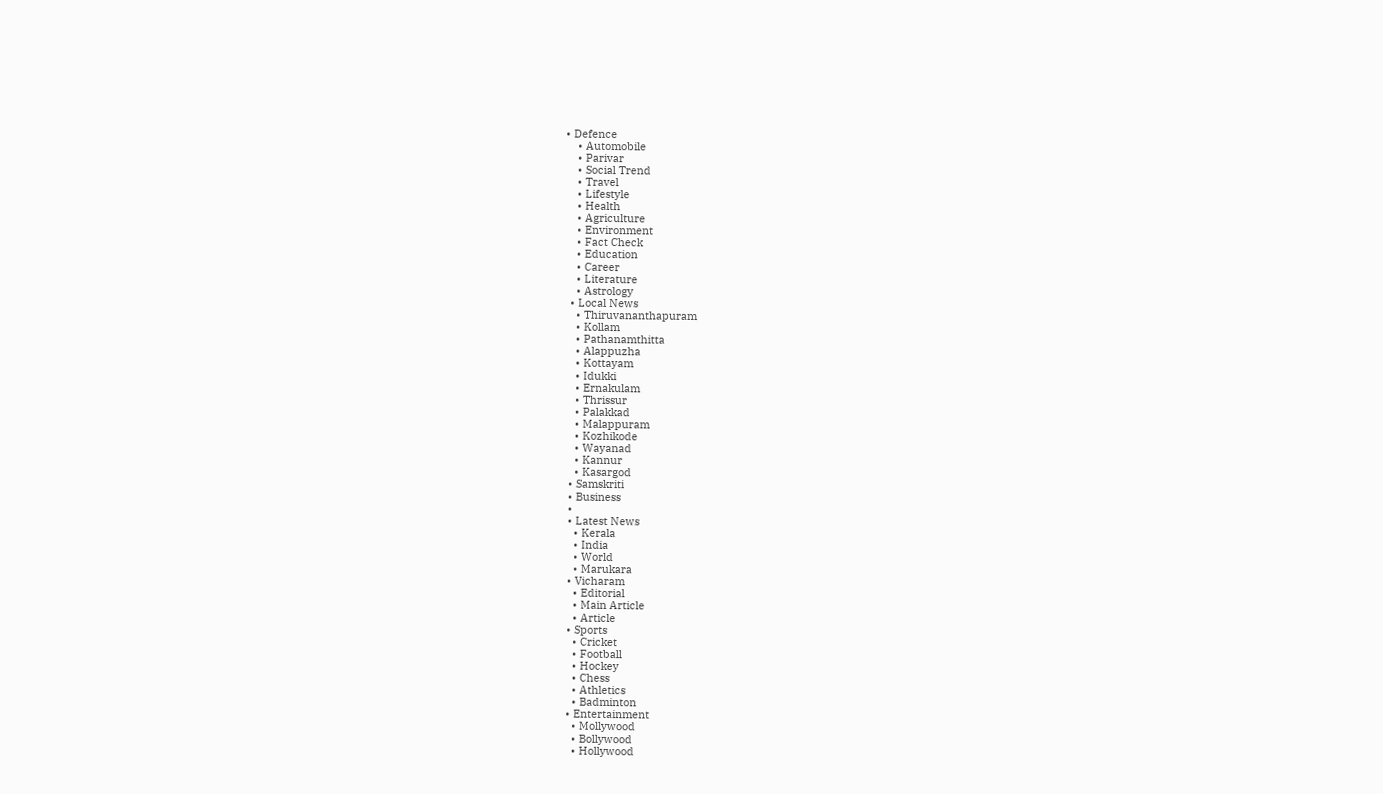• Defence
    • Automobile
    • Parivar
    • Social Trend
    • Travel
    • Lifestyle
    • Health
    • Agriculture
    • Environment
    • Fact Check
    • Education
    • Career
    • Literature
    • Astrology
  • Local News
    • Thiruvananthapuram
    • Kollam
    • Pathanamthitta
    • Alappuzha
    • Kottayam
    • Idukki
    • Ernakulam
    • Thrissur
    • Palakkad
    • Malappuram
    • Kozhikode
    • Wayanad
    • Kannur
    • Kasargod
  • Samskriti
  • Business
  •
  • Latest News
    • Kerala
    • India
    • World
    • Marukara
  • Vicharam
    • Editorial
    • Main Article
    • Article
  • Sports
    • Cricket
    • Football
    • Hockey
    • Chess
    • Athletics
    • Badminton
  • Entertainment
    • Mollywood
    • Bollywood
    • Hollywood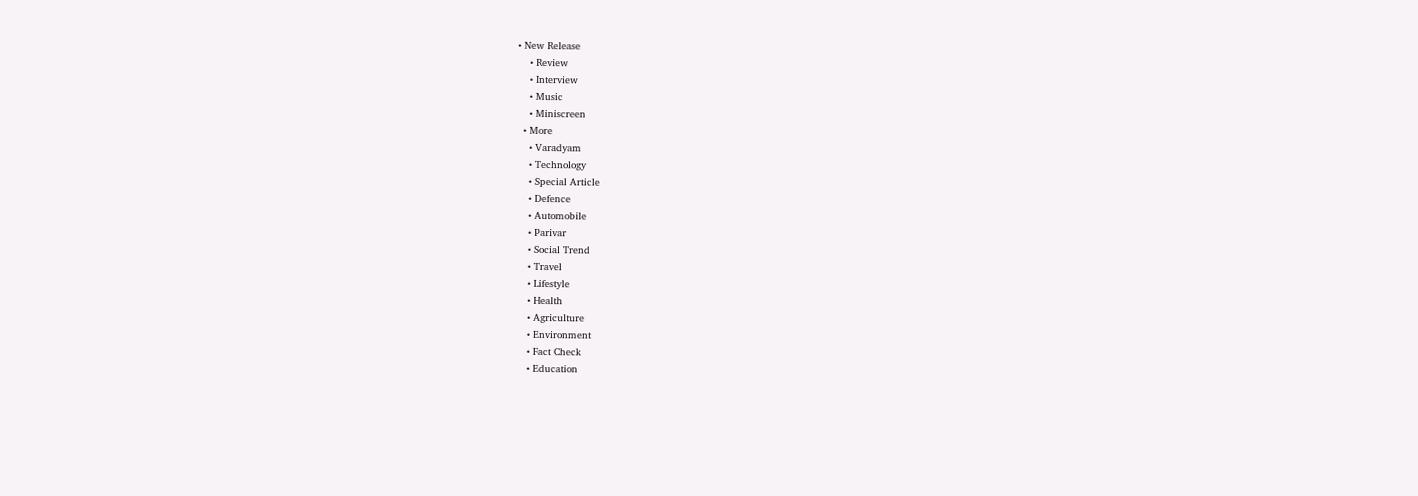• New Release
    • Review
    • Interview
    • Music
    • Miniscreen
  • More
    • Varadyam
    • Technology
    • Special Article
    • Defence
    • Automobile
    • Parivar
    • Social Trend
    • Travel
    • Lifestyle
    • Health
    • Agriculture
    • Environment
    • Fact Check
    • Education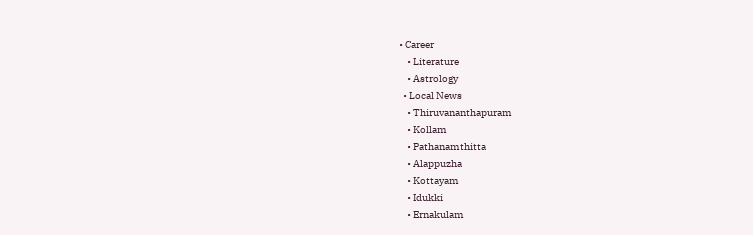• Career
    • Literature
    • Astrology
  • Local News
    • Thiruvananthapuram
    • Kollam
    • Pathanamthitta
    • Alappuzha
    • Kottayam
    • Idukki
    • Ernakulam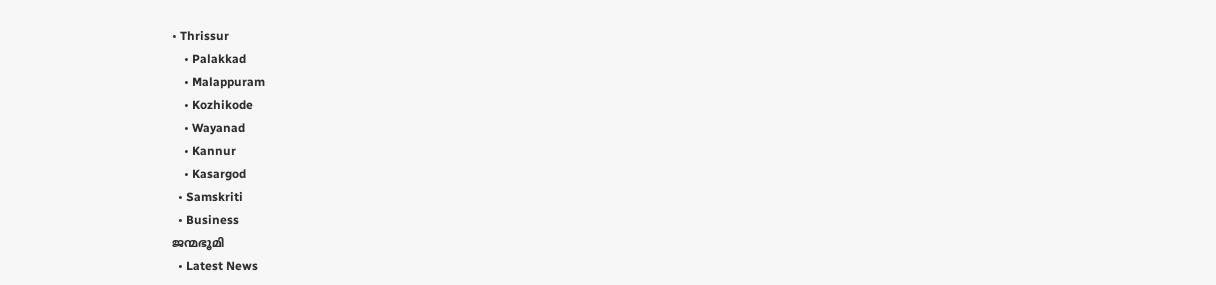• Thrissur
    • Palakkad
    • Malappuram
    • Kozhikode
    • Wayanad
    • Kannur
    • Kasargod
  • Samskriti
  • Business
ജന്മഭൂമി
  • Latest News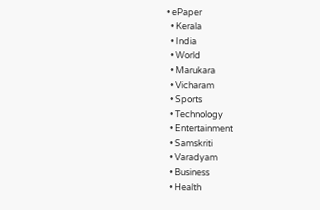• ePaper
  • Kerala
  • India
  • World
  • Marukara
  • Vicharam
  • Sports
  • Technology
  • Entertainment
  • Samskriti
  • Varadyam
  • Business
  • Health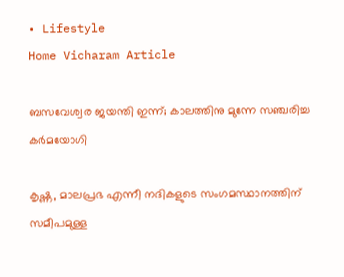• Lifestyle
Home Vicharam Article

ബസവേശ്വര ജയന്തി ഇന്ന്; കാലത്തിനു മുന്നേ സഞ്ചരിച്ച കര്‍മയോഗി

കൃഷ്ണ, മാലപ്രഭ എന്നീ നദികളുടെ സംഗമസ്ഥാനത്തിന് സമീപമുള്ള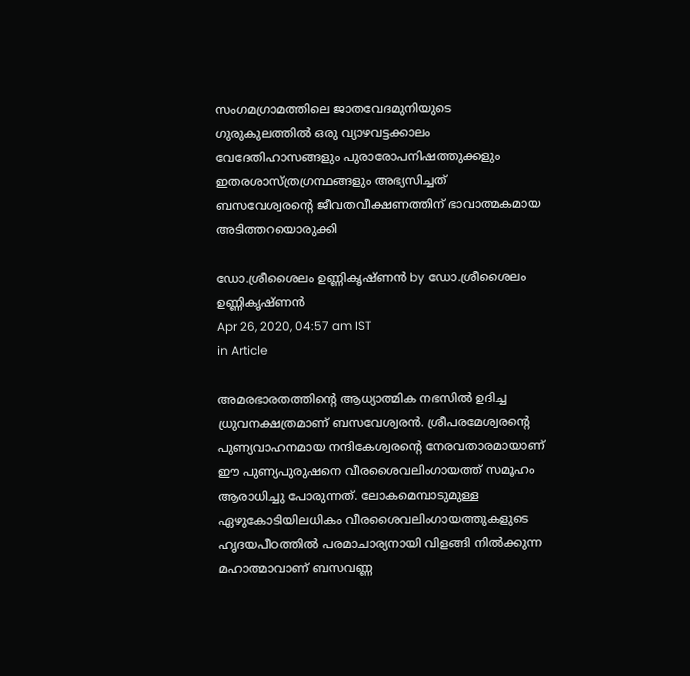സംഗമഗ്രാമത്തിലെ ജാതവേദമുനിയുടെ ഗുരുകുലത്തില്‍ ഒരു വ്യാഴവട്ടക്കാലം വേദേതിഹാസങ്ങളും പുരാരോപനിഷത്തുക്കളും ഇതരശാസ്ത്രഗ്രന്ഥങ്ങളും അഭ്യസിച്ചത് ബസവേശ്വരന്റെ ജീവതവീക്ഷണത്തിന് ഭാവാത്മകമായ അടിത്തറയൊരുക്കി

ഡോ.ശ്രീശൈലം ഉണ്ണികൃഷ്ണന്‍ by ഡോ.ശ്രീശൈലം ഉണ്ണികൃഷ്ണന്‍
Apr 26, 2020, 04:57 am IST
in Article

അമരഭാരതത്തിന്റെ ആധ്യാത്മിക നഭസില്‍ ഉദിച്ച ധ്രുവനക്ഷത്രമാണ് ബസവേശ്വരന്‍. ശ്രീപരമേശ്വരന്റെ പുണ്യവാഹനമായ നന്ദികേശ്വരന്റെ നേരവതാരമായാണ് ഈ പുണ്യപുരുഷനെ വീരശൈവലിംഗായത്ത് സമൂഹം ആരാധിച്ചു പോരുന്നത്. ലോകമെമ്പാടുമുള്ള ഏഴുകോടിയിലധികം വീരശൈവലിംഗായത്തുകളുടെ ഹൃദയപീഠത്തില്‍ പരമാചാര്യനായി വിളങ്ങി നില്‍ക്കുന്ന മഹാത്മാവാണ് ബസവണ്ണ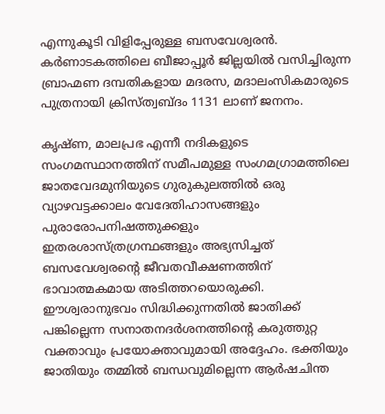എന്നുകൂടി വിളിപ്പേരുള്ള ബസവേശ്വരന്‍. കര്‍ണാടകത്തിലെ ബീജാപ്പൂര്‍ ജില്ലയില്‍ വസിച്ചിരുന്ന ബ്രാഹ്മണ ദമ്പതികളായ മദരസ, മദാലംസികമാരുടെ പുത്രനായി ക്രിസ്ത്വബ്ദം 1131 ലാണ് ജനനം.

കൃഷ്ണ, മാലപ്രഭ എന്നീ നദികളുടെ സംഗമസ്ഥാനത്തിന് സമീപമുള്ള സംഗമഗ്രാമത്തിലെ ജാതവേദമുനിയുടെ ഗുരുകുലത്തില്‍ ഒരു വ്യാഴവട്ടക്കാലം വേദേതിഹാസങ്ങളും പുരാരോപനിഷത്തുക്കളും ഇതരശാസ്ത്രഗ്രന്ഥങ്ങളും അഭ്യസിച്ചത് ബസവേശ്വരന്റെ ജീവതവീക്ഷണത്തിന് ഭാവാത്മകമായ അടിത്തറയൊരുക്കി. ഈശ്വരാനുഭവം സിദ്ധിക്കുന്നതില്‍ ജാതിക്ക് പങ്കില്ലെന്ന സനാതനദര്‍ശനത്തിന്റെ കരുത്തുറ്റ വക്താവും പ്രയോക്താവുമായി അദ്ദേഹം. ഭക്തിയും ജാതിയും തമ്മില്‍ ബന്ധവുമില്ലെന്ന ആര്‍ഷചിന്ത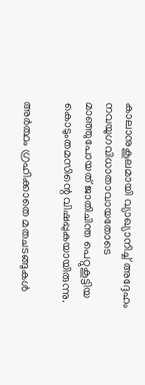കാലാനുകൂലമായി വ്യാഖ്യാനിച്ച് അദ്ദേഹം നവയുഗവിധാതാവായതോടെ മാഞ്ഞുപോയത് ജാതിചിന്ത പെറ്റുകൂട്ടിയ കൊടുംതമസിന്റെ വിഷപ്പുകയായിരുന്നു.

അര്‍ത്ഥം ഗ്രഹിക്കാതെ മതചടങ്ങുകള്‍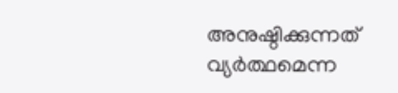അനുഷ്ഠിക്കുന്നത് വ്യര്‍ത്ഥമെന്ന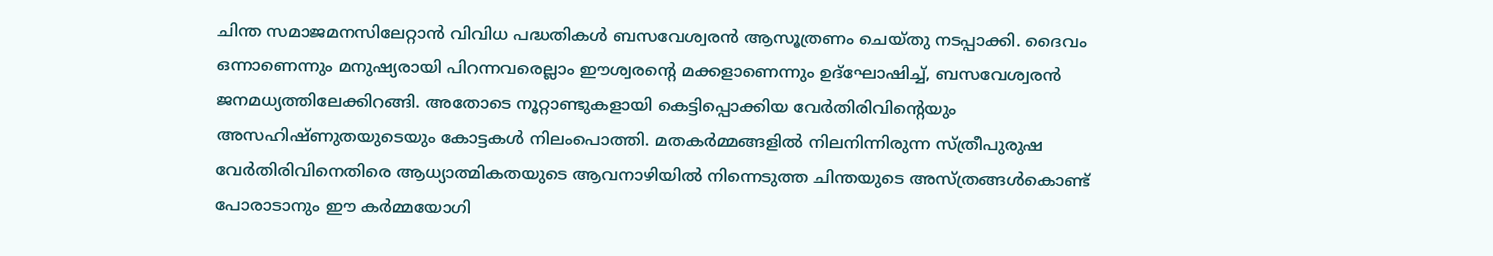ചിന്ത സമാജമനസിലേറ്റാന്‍ വിവിധ പദ്ധതികള്‍ ബസവേശ്വരന്‍ ആസൂത്രണം ചെയ്തു നടപ്പാക്കി. ദൈവം ഒന്നാണെന്നും മനുഷ്യരായി പിറന്നവരെല്ലാം ഈശ്വരന്റെ മക്കളാണെന്നും ഉദ്‌ഘോഷിച്ച്, ബസവേശ്വരന്‍ ജനമധ്യത്തിലേക്കിറങ്ങി. അതോടെ നൂറ്റാണ്ടുകളായി കെട്ടിപ്പൊക്കിയ വേര്‍തിരിവിന്റെയും അസഹിഷ്ണുതയുടെയും കോട്ടകള്‍ നിലംപൊത്തി. മതകര്‍മ്മങ്ങളില്‍ നിലനിന്നിരുന്ന സ്ത്രീപുരുഷ വേര്‍തിരിവിനെതിരെ ആധ്യാത്മികതയുടെ ആവനാഴിയില്‍ നിന്നെടുത്ത ചിന്തയുടെ അസ്ത്രങ്ങള്‍കൊണ്ട് പോരാടാനും ഈ കര്‍മ്മയോഗി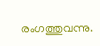രംഗത്തുവന്നു.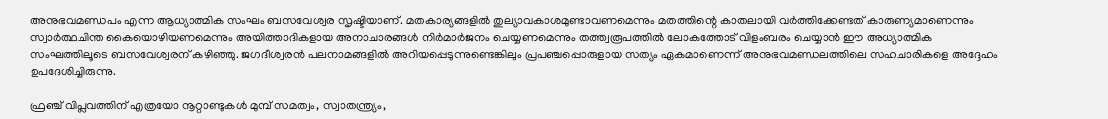അനുഭവമണ്ഡപം എന്ന ആധ്യാത്മിക സംഘം ബസവേശ്വര സൃഷ്ടിയാണ്. മതകാര്യങ്ങളില്‍ തുല്യാവകാശമുണ്ടാവണമെന്നും മതത്തിന്റെ കാതലായി വര്‍ത്തിക്കേണ്ടത് കാരുണ്യമാണെന്നും സ്വാര്‍ത്ഥചിന്ത കൈയൊഴിയണമെന്നും അയിത്താദികളായ അനാചാരങ്ങള്‍ നിര്‍മാര്‍ജനം ചെയ്യണമെന്നും തത്ത്വരൂപത്തില്‍ ലോകത്തോട് വിളംബരം ചെയ്യാന്‍ ഈ അധ്യാത്മിക സംഘത്തിലൂടെ ബസവേശ്വരന് കഴിഞ്ഞു. ജഗദീശ്വരന്‍ പലനാമങ്ങളില്‍ അറിയപ്പെടുന്നുണ്ടെങ്കിലും പ്രപഞ്ചപ്പൊരുളായ സത്യം ഏകമാണെന്ന് അനുഭവമണ്ഡലത്തിലെ സഹചാരികളെ അദ്ദേഹം ഉപദേശിച്ചിരുന്നു.

ഫ്രഞ്ച് വിപ്ലവത്തിന് എത്രയോ നൂറ്റാണ്ടുകള്‍ മുമ്പ് സമത്വം, സ്വാതന്ത്ര്യം,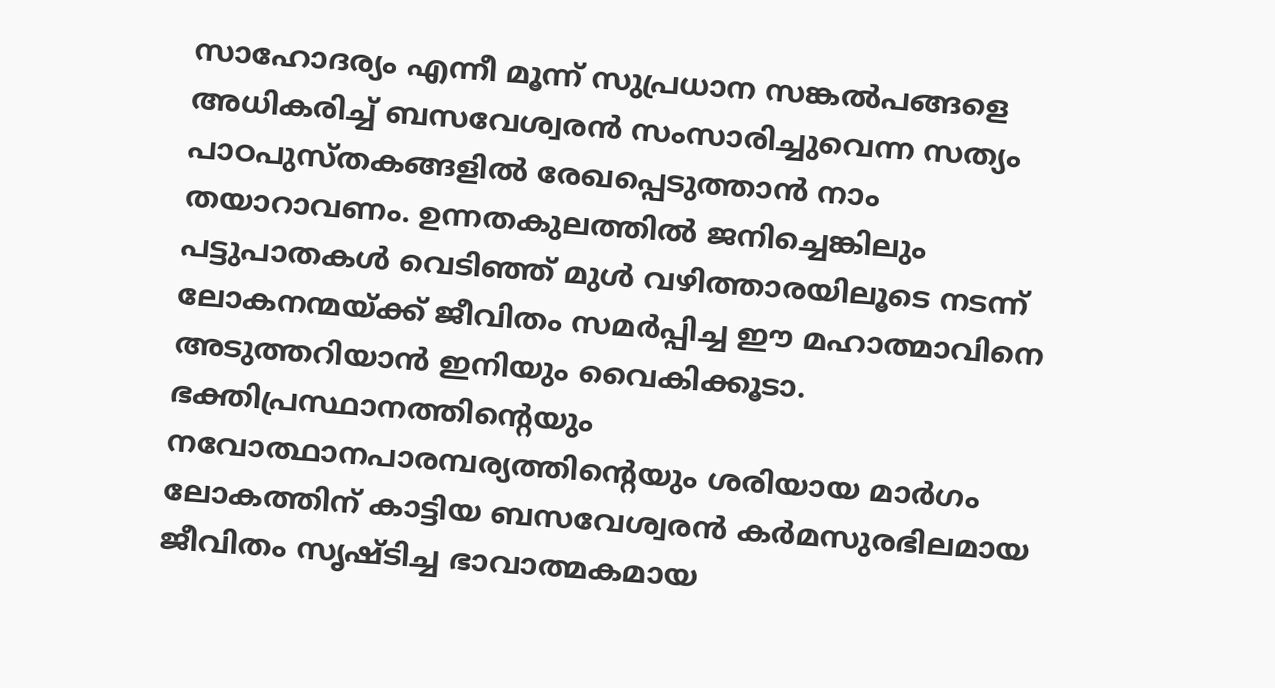സാഹോദര്യം എന്നീ മൂന്ന് സുപ്രധാന സങ്കല്‍പങ്ങളെ അധികരിച്ച് ബസവേശ്വരന്‍ സംസാരിച്ചുവെന്ന സത്യം പാഠപുസ്തകങ്ങളില്‍ രേഖപ്പെടുത്താന്‍ നാം തയാറാവണം. ഉന്നതകുലത്തില്‍ ജനിച്ചെങ്കിലും പട്ടുപാതകള്‍ വെടിഞ്ഞ് മുള്‍ വഴിത്താരയിലൂടെ നടന്ന് ലോകനന്മയ്‌ക്ക് ജീവിതം സമര്‍പ്പിച്ച ഈ മഹാത്മാവിനെ അടുത്തറിയാന്‍ ഇനിയും വൈകിക്കൂടാ. ഭക്തിപ്രസ്ഥാനത്തിന്റെയും നവോത്ഥാനപാരമ്പര്യത്തിന്റെയും ശരിയായ മാര്‍ഗം ലോകത്തിന് കാട്ടിയ ബസവേശ്വരന്‍ കര്‍മസുരഭിലമായ ജീവിതം സൃഷ്ടിച്ച ഭാവാത്മകമായ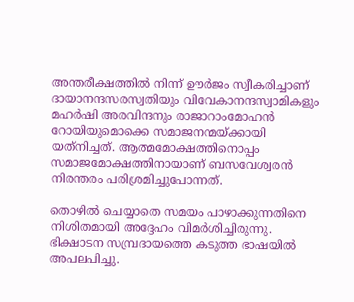അന്തരീക്ഷത്തില്‍ നിന്ന് ഊര്‍ജം സ്വീകരിച്ചാണ് ദായാനന്ദസരസ്വതിയും വിവേകാനന്ദസ്വാമികളും മഹര്‍ഷി അരവിന്ദനും രാജാറാംമോഹന്‍ റോയിയുമൊക്കെ സമാജനന്മയ്‌ക്കായി യത്‌നിച്ചത്. ആത്മമോക്ഷത്തിനൊപ്പം സമാജമോക്ഷത്തിനായാണ് ബസവേശ്വരന്‍ നിരന്തരം പരിശ്രമിച്ചുപോന്നത്.

തൊഴില്‍ ചെയ്യാതെ സമയം പാഴാക്കുന്നതിനെ നിശിതമായി അദ്ദേഹം വിമര്‍ശിച്ചിരുന്നു. ഭിക്ഷാടന സമ്പ്രദായത്തെ കടുത്ത ഭാഷയില്‍ അപലപിച്ചു.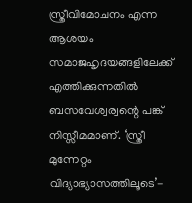സ്ത്രീവിമോചനം എന്ന ആശയം സമാജഹൃദയങ്ങളിലേക്ക് എത്തിക്കുന്നതില്‍ ബസവേശ്വര്വന്റെ പങ്ക് നിസ്സീമമാണ്. ‘സ്ത്രീ മുന്നേറ്റം വിദ്യാഭ്യാസത്തിലൂടെ’-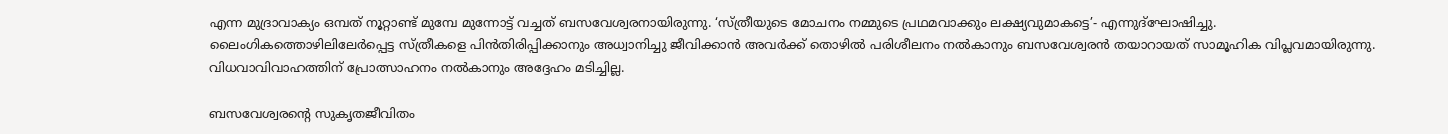എന്ന മുദ്രാവാക്യം ഒമ്പത് നൂറ്റാണ്ട് മുമ്പേ മുന്നോട്ട് വച്ചത് ബസവേശ്വരനായിരുന്നു. ‘സ്ത്രീയുടെ മോചനം നമ്മുടെ പ്രഥമവാക്കും ലക്ഷ്യവുമാകട്ടെ’- എന്നുദ്‌ഘോഷിച്ചു. ലൈംഗികത്തൊഴിലിലേര്‍പ്പെട്ട സ്ത്രീകളെ പിന്‍തിരിപ്പിക്കാനും അധ്വാനിച്ചു ജീവിക്കാന്‍ അവര്‍ക്ക് തൊഴില്‍ പരിശീലനം നല്‍കാനും ബസവേശ്വരന്‍ തയാറായത് സാമൂഹിക വിപ്ലവമായിരുന്നു. വിധവാവിവാഹത്തിന് പ്രോത്സാഹനം നല്‍കാനും അദ്ദേഹം മടിച്ചില്ല.

ബസവേശ്വരന്റെ സുകൃതജീവിതം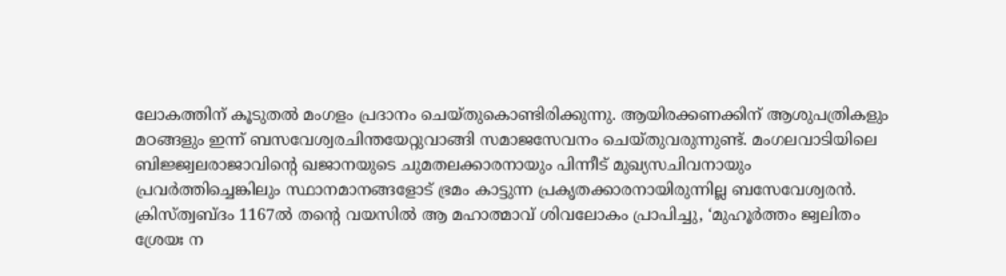ലോകത്തിന് കൂടുതല്‍ മംഗളം പ്രദാനം ചെയ്തുകൊണ്ടിരിക്കുന്നു. ആയിരക്കണക്കിന് ആശുപത്രികളും മഠങ്ങളും ഇന്ന് ബസവേശ്വരചിന്തയേറ്റുവാങ്ങി സമാജസേവനം ചെയ്തുവരുന്നുണ്ട്. മംഗലവാടിയിലെ ബിജ്ജ്വലരാജാവിന്റെ ഖജാനയുടെ ചുമതലക്കാരനായും പിന്നീട് മുഖ്യസചിവനായും പ്രവര്‍ത്തിച്ചെങ്കിലും സ്ഥാനമാനങ്ങളോട് ഭ്രമം കാട്ടുന്ന പ്രകൃതക്കാരനായിരുന്നില്ല ബസേവേശ്വരന്‍. ക്രിസ്ത്വബ്ദം 1167ല്‍ തന്റെ വയസില്‍ ആ മഹാത്മാവ് ശിവലോകം പ്രാപിച്ചു, ‘മുഹൂര്‍ത്തം ജ്വലിതം ശ്രേയഃ ന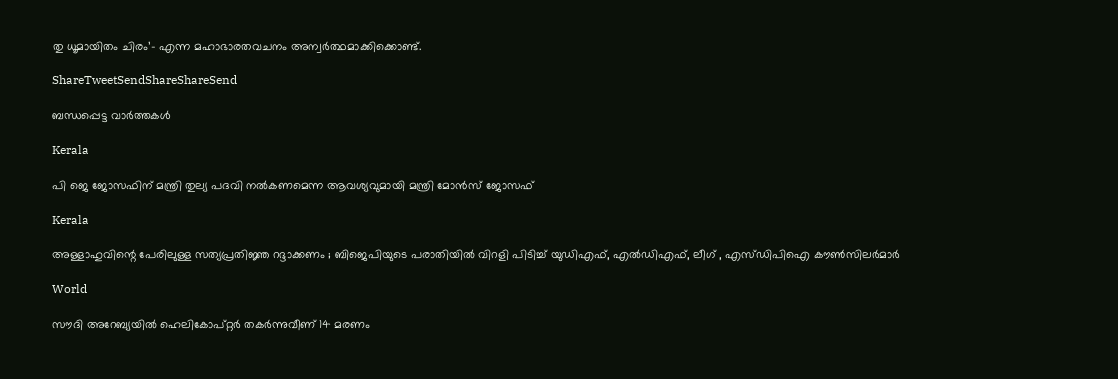തു ധൂമായിതം ചിരം’- എന്ന മഹാഭാരതവചനം അന്വര്‍ത്ഥമാക്കിക്കൊണ്ട്.

ShareTweetSendShareShareSend

ബന്ധപ്പെട്ട വാര്‍ത്തകള്‍

Kerala

പി ജെ ജോസഫിന് മന്ത്രി തുല്യ പദവി നല്‍കണമെന്ന ആവശ്യവുമായി മന്ത്രി മോന്‍സ് ജോസഫ്

Kerala

അള്ളാഹുവിന്റെ പേരിലുള്ള സത്യപ്രതിജ്ഞ റദ്ദാക്കണം ; ബിജെപിയുടെ പരാതിയിൽ വിറളി പിടിച്ച് യുഡിഎഫ്, എൽഡിഎഫ്, ലീഗ് , എസ്ഡിപിഐ കൗൺസിലർമാർ

World

സൗദി അറേബ്യയില്‍ ഹെലികോപ്റ്റര്‍ തകര്‍ന്നുവീണ് 14 മരണം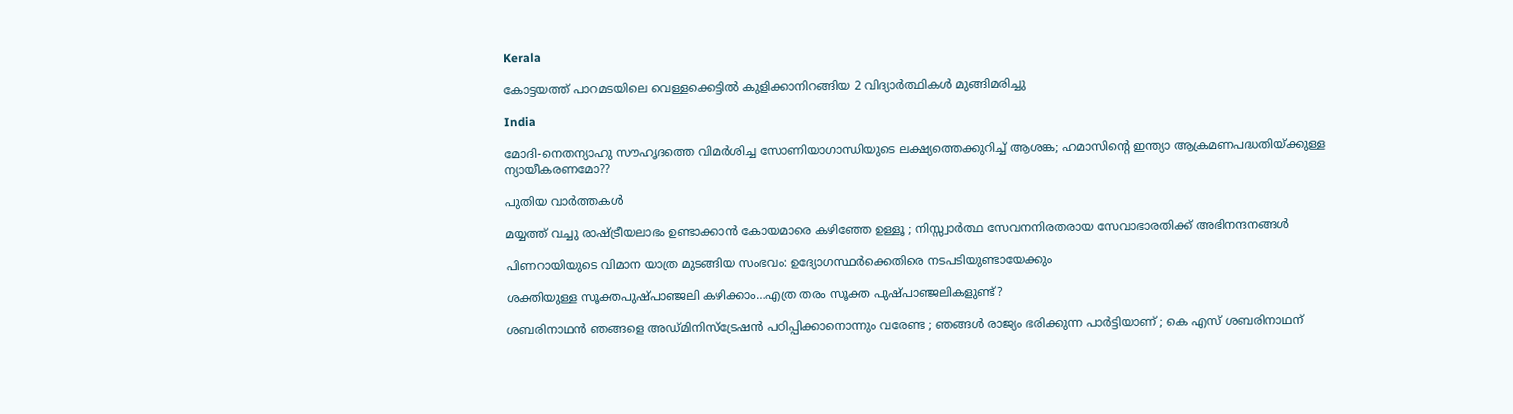Kerala

കോട്ടയത്ത് പാറമടയിലെ വെള്ളക്കെട്ടില്‍ കുളിക്കാനിറങ്ങിയ 2 വിദ്യാര്‍ത്ഥികള്‍ മുങ്ങിമരിച്ചു

India

മോദി-നെതന്യാഹു സൗഹൃദത്തെ വിമര്‍ശിച്ച സോണിയാഗാന്ധിയുടെ ലക്ഷ്യത്തെക്കുറിച്ച് ആശങ്ക; ഹമാസിന്റെ ഇന്ത്യാ ആക്രമണപദ്ധതിയ്‌ക്കുള്ള ന്യായീകരണമോ??

പുതിയ വാര്‍ത്തകള്‍

മയ്യത്ത് വച്ചു രാഷ്‌ട്രീയലാഭം ഉണ്ടാക്കാൻ കോയമാരെ കഴിഞ്ഞേ ഉള്ളൂ ; നിസ്സ്വാർത്ഥ സേവനനിരതരായ സേവാഭാരതിക്ക് അഭിനന്ദനങ്ങൾ

പിണറായിയുടെ വിമാന യാത്ര മുടങ്ങിയ സംഭവം: ഉദ്യോഗസ്ഥര്‍ക്കെതിരെ നടപടിയുണ്ടായേക്കും

ശക്തിയുള്ള സൂക്തപുഷ്പാഞ്ജലി കഴിക്കാം…എത്ര തരം സൂക്ത പുഷ്പാഞ്ജലികളുണ്ട്?

ശബരിനാഥൻ ഞങ്ങളെ അഡ്മിനിസ്‌ട്രേഷൻ പഠിപ്പിക്കാനൊന്നും വരേണ്ട ; ഞങ്ങൾ രാജ്യം ഭരിക്കുന്ന പാർട്ടിയാണ് ; കെ എസ് ശബരിനാഥന്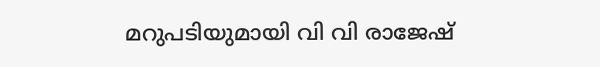മറുപടിയുമായി വി വി രാജേഷ്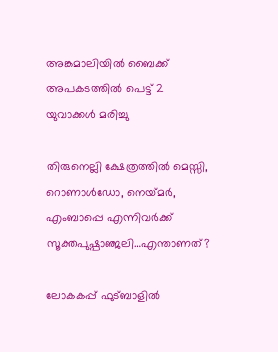അങ്കമാലിയില്‍ ബൈക്ക് അപകടത്തില്‍ പെട്ട് 2 യുവാക്കള്‍ മരിച്ചു

തിരുനെല്ലി ക്ഷേത്രത്തില്‍ മെസ്സി, റൊണാള്‍ഡോ, നെയ്‌മര്‍, എംബാപ്പെ എന്നിവര്‍ക്ക് സൂക്തപുഷ്പാഞ്ജലി…എന്താണത്?

ലോകകപ്പ് ഫുട്ബാളില്‍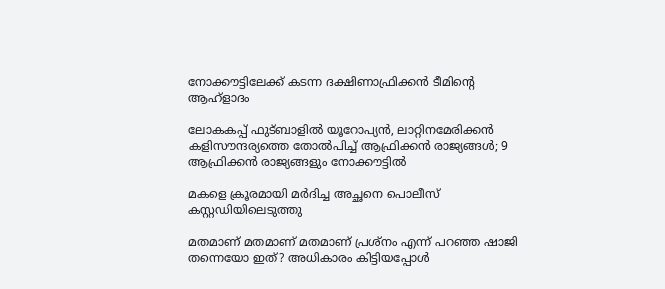നോക്കൗട്ടിലേക്ക് കടന്ന ദക്ഷിണാഫ്രിക്കന്‍ ടീമിന്‍റെ ആഹ്ളാദം

ലോകകപ്പ് ഫുട്ബാളില്‍ യൂറോപ്യന്‍, ലാറ്റിനമേരിക്കന്‍ കളിസൗന്ദര്യത്തെ തോല്‍പിച്ച് ആഫ്രിക്കന്‍ രാജ്യങ്ങള്‍; 9 ആഫ്രിക്കന്‍ രാജ്യങ്ങളും നോക്കൗട്ടില്‍

മകളെ ക്രൂരമായി മര്‍ദിച്ച അച്ഛനെ പൊലീസ് കസ്റ്റഡിയിലെടുത്തു

മതമാണ് മതമാണ് മതമാണ് പ്രശ്നം എന്ന് പറഞ്ഞ ഷാജി തന്നെയോ ഇത്? അധികാരം കിട്ടിയപ്പോള്‍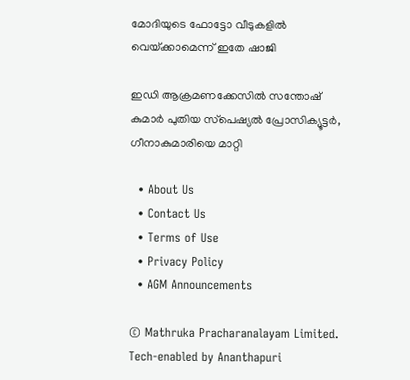മോദിയുടെ ഫോട്ടോ വീടുകളില്‍ വെയ്‌ക്കാമെന്ന് ഇതേ ഷാജി

ഇഡി ആക്രമണക്കേസില്‍ സന്തോഷ് കുമാര്‍ പുതിയ സ്‌പെഷ്യല്‍ പ്രോസിക്യൂട്ടര്‍, ഗീനാകുമാരിയെ മാറ്റി

  • About Us
  • Contact Us
  • Terms of Use
  • Privacy Policy
  • AGM Announcements

© Mathruka Pracharanalayam Limited.
Tech-enabled by Ananthapuri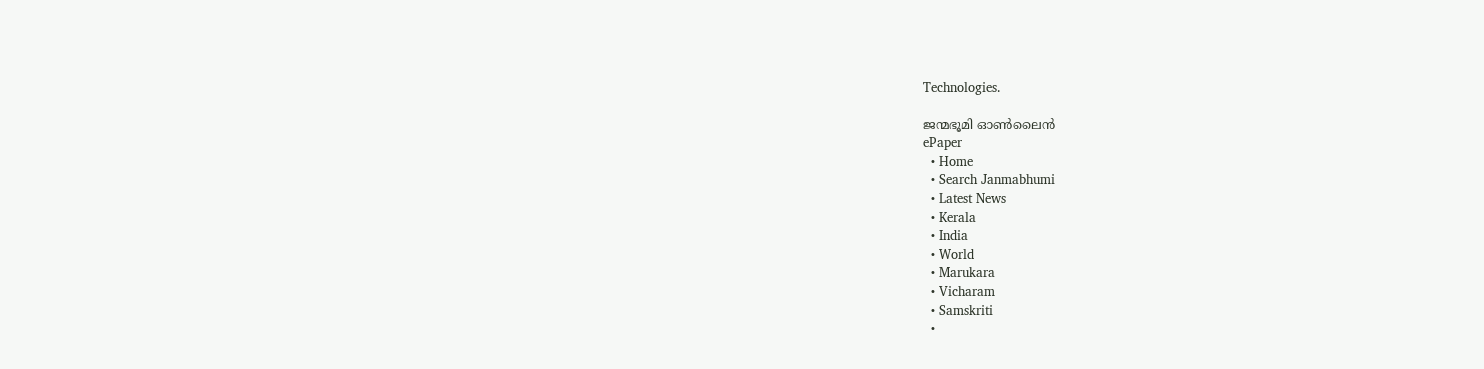Technologies.

ജന്മഭൂമി ഓണ്‍ലൈന്‍
ePaper
  • Home
  • Search Janmabhumi
  • Latest News
  • Kerala
  • India
  • World
  • Marukara
  • Vicharam
  • Samskriti
  •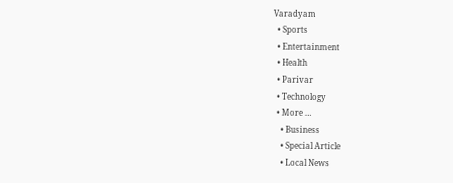Varadyam
  • Sports
  • Entertainment
  • Health
  • Parivar
  • Technology
  • More …
    • Business
    • Special Article
    • Local News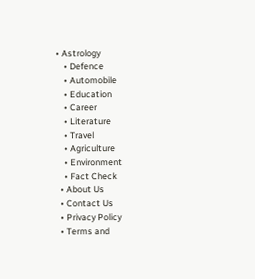• Astrology
    • Defence
    • Automobile
    • Education
    • Career
    • Literature
    • Travel
    • Agriculture
    • Environment
    • Fact Check
  • About Us
  • Contact Us
  • Privacy Policy
  • Terms and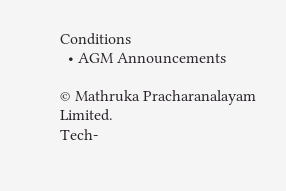Conditions
  • AGM Announcements

© Mathruka Pracharanalayam Limited.
Tech-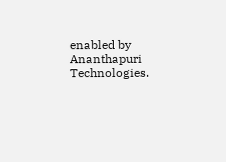enabled by Ananthapuri Technologies.